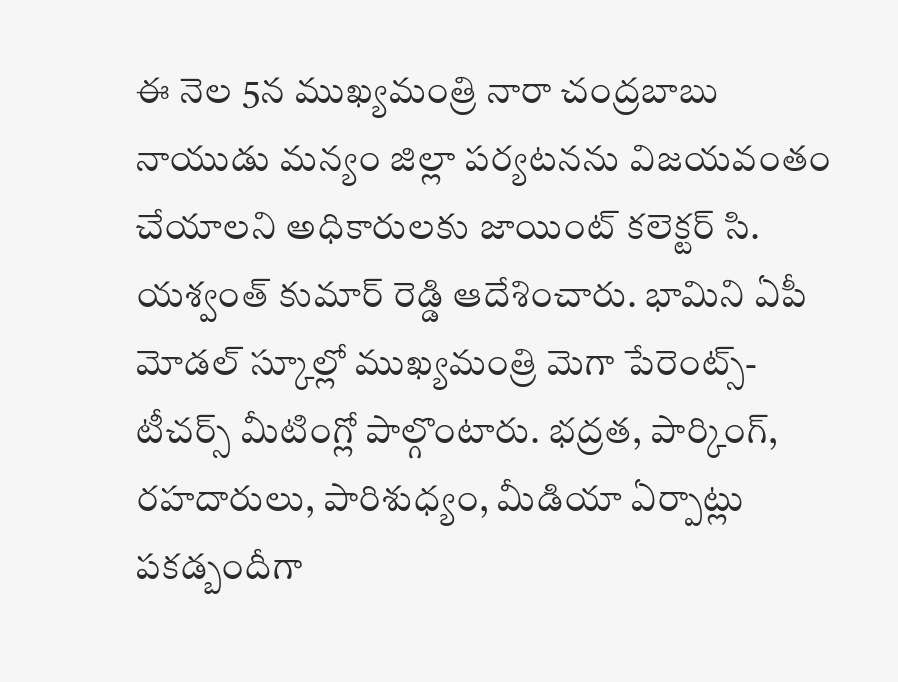ఈ నెల 5న ముఖ్యమంత్రి నారా చంద్రబాబు నాయుడు మన్యం జిల్లా పర్యటనను విజయవంతం చేయాలని అధికారులకు జాయింట్ కలెక్టర్ సి. యశ్వంత్ కుమార్ రెడ్డి ఆదేశించారు. భామిని ఏపీ మోడల్ స్కూల్లో ముఖ్యమంత్రి మెగా పేరెంట్స్-టీచర్స్ మీటింగ్లో పాల్గొంటారు. భద్రత, పార్కింగ్, రహదారులు, పారిశుధ్యం, మీడియా ఏర్పాట్లు పకడ్బందీగా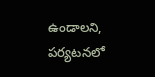ఉండాలని, పర్యటనలో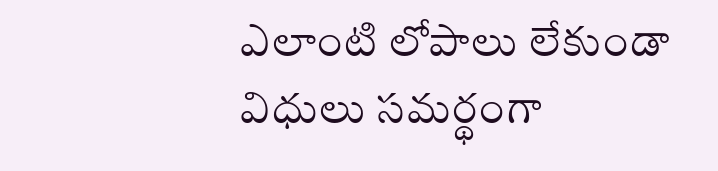ఎలాంటి లోపాలు లేకుండా విధులు సమర్థంగా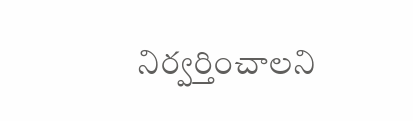నిర్వర్తించాలని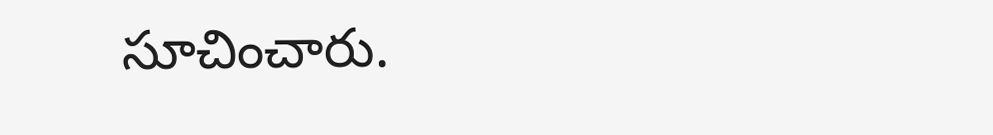సూచించారు.